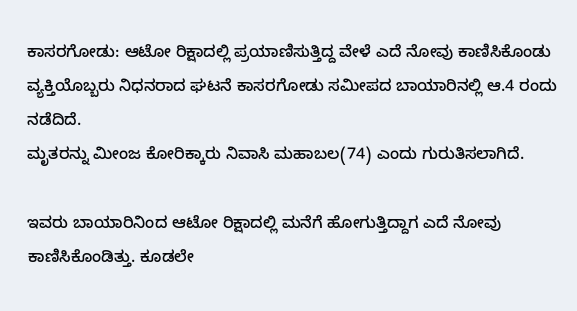ಕಾಸರಗೋಡು: ಆಟೋ ರಿಕ್ಷಾದಲ್ಲಿ ಪ್ರಯಾಣಿಸುತ್ತಿದ್ದ ವೇಳೆ ಎದೆ ನೋವು ಕಾಣಿಸಿಕೊಂಡು ವ್ಯಕ್ತಿಯೊಬ್ಬರು ನಿಧನರಾದ ಘಟನೆ ಕಾಸರಗೋಡು ಸಮೀಪದ ಬಾಯಾರಿನಲ್ಲಿ ಆ.4 ರಂದು ನಡೆದಿದೆ.
ಮೃತರನ್ನು ಮೀಂಜ ಕೋರಿಕ್ಕಾರು ನಿವಾಸಿ ಮಹಾಬಲ(74) ಎಂದು ಗುರುತಿಸಲಾಗಿದೆ.

ಇವರು ಬಾಯಾರಿನಿಂದ ಆಟೋ ರಿಕ್ಷಾದಲ್ಲಿ ಮನೆಗೆ ಹೋಗುತ್ತಿದ್ದಾಗ ಎದೆ ನೋವು ಕಾಣಿಸಿಕೊಂಡಿತ್ತು. ಕೂಡಲೇ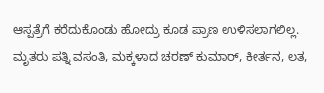ಆಸ್ಪತ್ರೆಗೆ ಕರೆದುಕೊಂಡು ಹೋದ್ರು ಕೂಡ ಪ್ರಾಣ ಉಳಿಸಲಾಗಲಿಲ್ಲ.
ಮೃತರು ಪತ್ನಿ ವಸಂತಿ, ಮಕ್ಕಳಾದ ಚರಣ್ ಕುಮಾರ್, ಕೀರ್ತನ, ಲತ,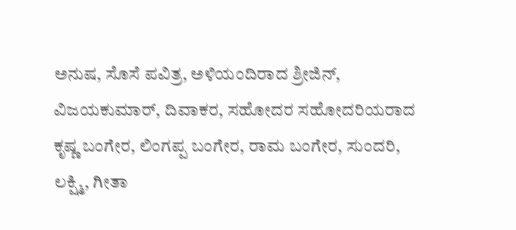ಅನುಷ, ಸೊಸೆ ಪವಿತ್ರ, ಅಳಿಯಂದಿರಾದ ಶ್ರೀಜಿನ್, ವಿಜಯಕುಮಾರ್, ದಿವಾಕರ, ಸಹೋದರ ಸಹೋದರಿಯರಾದ ಕೃಷ್ಣ ಬಂಗೇರ, ಲಿಂಗಪ್ಪ ಬಂಗೇರ, ರಾಮ ಬಂಗೇರ, ಸುಂದರಿ, ಲಕ್ಷ್ಮಿ, ಗೀತಾ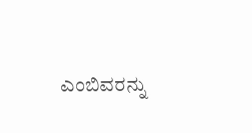ಎಂಬಿವರನ್ನು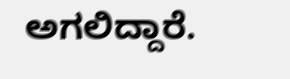ಅಗಲಿದ್ದಾರೆ.